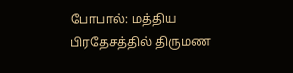போபால்: மத்திய பிரதேசத்தில் திருமண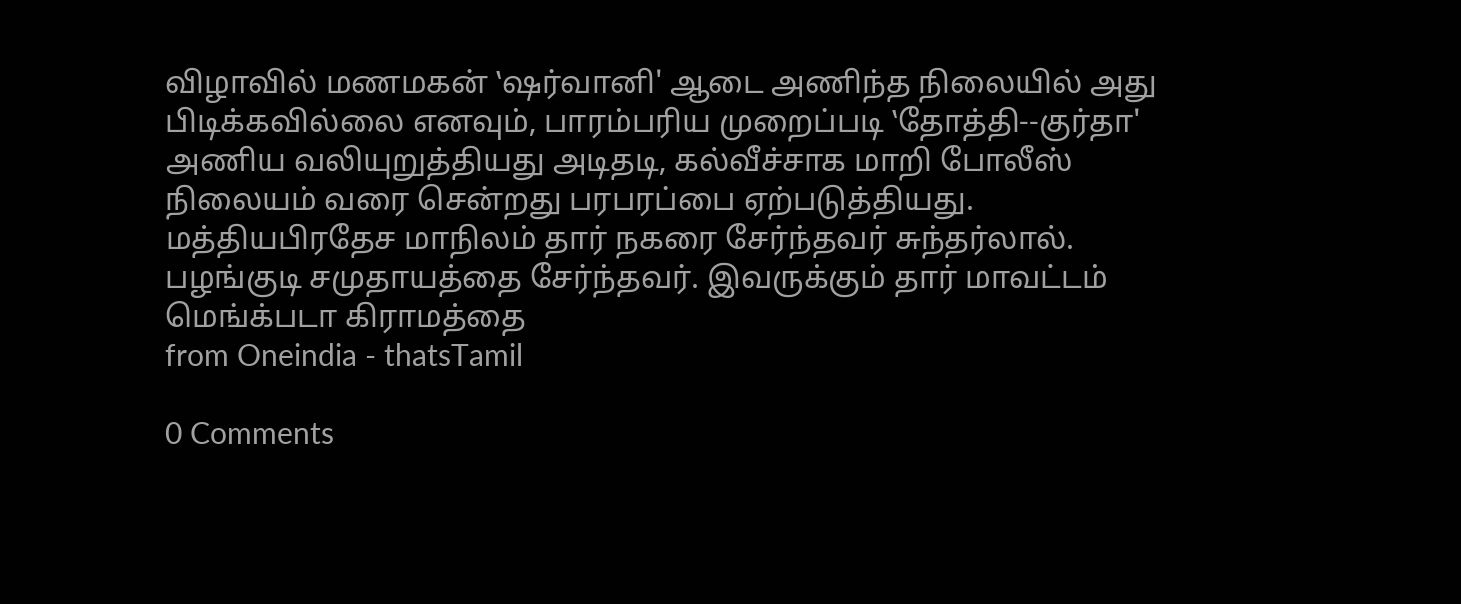விழாவில் மணமகன் ‛ஷர்வானி' ஆடை அணிந்த நிலையில் அது பிடிக்கவில்லை எனவும், பாரம்பரிய முறைப்படி ‛தோத்தி--குர்தா' அணிய வலியுறுத்தியது அடிதடி, கல்வீச்சாக மாறி போலீஸ் நிலையம் வரை சென்றது பரபரப்பை ஏற்படுத்தியது. மத்தியபிரதேச மாநிலம் தார் நகரை சேர்ந்தவர் சுந்தர்லால். பழங்குடி சமுதாயத்தை சேர்ந்தவர். இவருக்கும் தார் மாவட்டம் மெங்க்படா கிராமத்தை
from Oneindia - thatsTamil

0 Comments